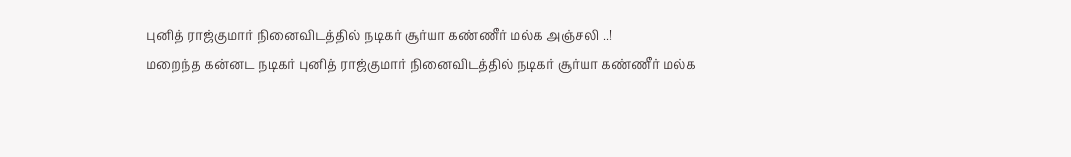புனித் ராஜ்குமார் நினைவிடத்தில் நடிகர் சூர்யா கண்ணீர் மல்க அஞ்சலி ..!
மறைந்த கன்னட நடிகர் புனித் ராஜ்குமார் நினைவிடத்தில் நடிகர் சூர்யா கண்ணீர் மல்க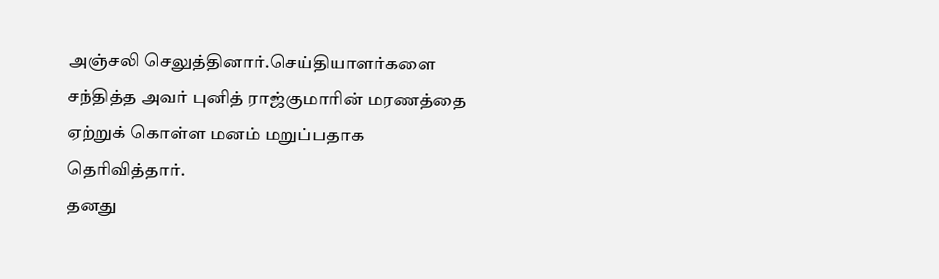அஞ்சலி செலுத்தினார்.செய்தியாளர்களை சந்தித்த அவர் புனித் ராஜ்குமாரின் மரணத்தை ஏற்றுக் கொள்ள மனம் மறுப்பதாக தெரிவித்தார்.
தனது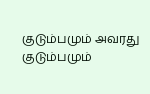குடும்பமும் அவரது குடும்பமும்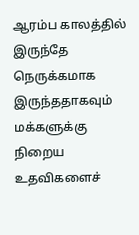ஆரம்ப காலத்தில் இருந்தே நெருக்கமாக இருந்ததாகவும் மக்களுக்கு நிறைய உதவிகளைச்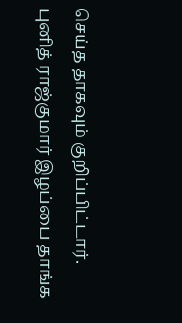செய்த தாகவும் குறிப்பிட்டார். புனித் ராஜ்குமார் இழப்பை தாங்க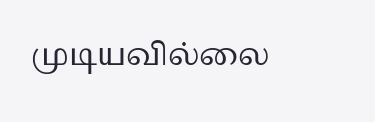முடியவில்லை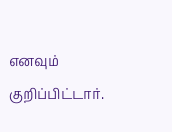எனவும் குறிப்பிட்டார்.